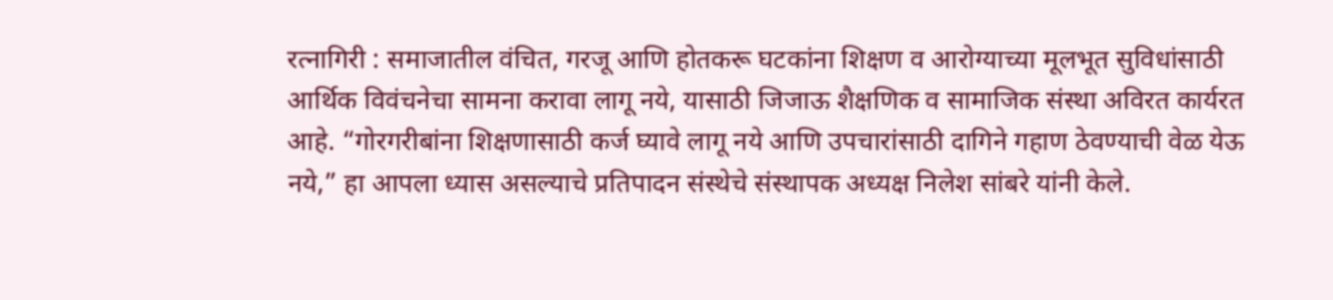रत्नागिरी : समाजातील वंचित, गरजू आणि होतकरू घटकांना शिक्षण व आरोग्याच्या मूलभूत सुविधांसाठी आर्थिक विवंचनेचा सामना करावा लागू नये, यासाठी जिजाऊ शैक्षणिक व सामाजिक संस्था अविरत कार्यरत आहे. “गोरगरीबांना शिक्षणासाठी कर्ज घ्यावे लागू नये आणि उपचारांसाठी दागिने गहाण ठेवण्याची वेळ येऊ नये,” हा आपला ध्यास असल्याचे प्रतिपादन संस्थेचे संस्थापक अध्यक्ष निलेश सांबरे यांनी केले.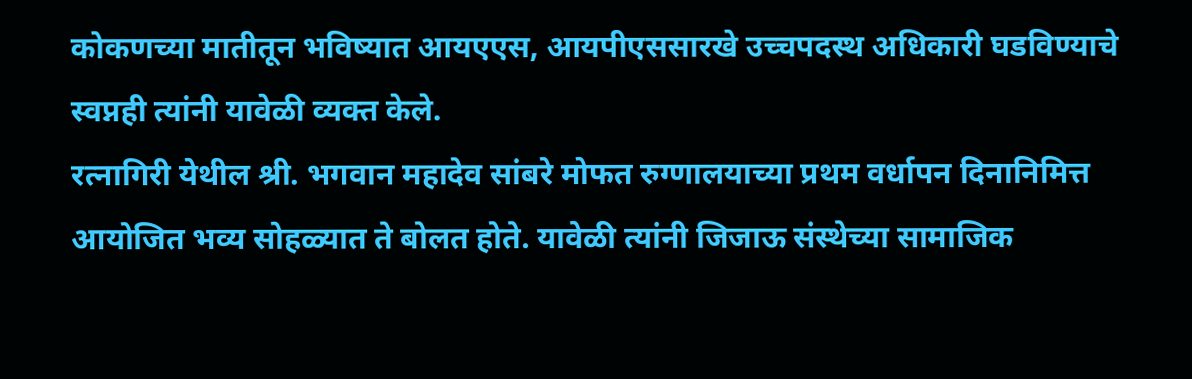कोकणच्या मातीतून भविष्यात आयएएस, आयपीएससारखे उच्चपदस्थ अधिकारी घडविण्याचे स्वप्नही त्यांनी यावेळी व्यक्त केले.
रत्नागिरी येथील श्री. भगवान महादेव सांबरे मोफत रुग्णालयाच्या प्रथम वर्धापन दिनानिमित्त आयोजित भव्य सोहळ्यात ते बोलत होते. यावेळी त्यांनी जिजाऊ संस्थेच्या सामाजिक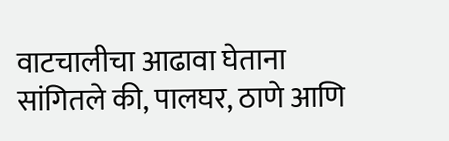वाटचालीचा आढावा घेताना सांगितले की, पालघर, ठाणे आणि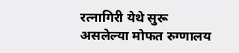रत्नागिरी येथे सुरू असलेल्या मोफत रुग्णालय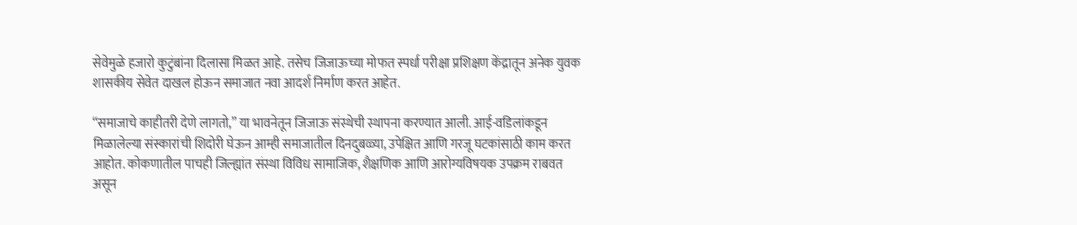सेवेमुळे हजारो कुटुंबांना दिलासा मिळत आहे. तसेच जिजाऊच्या मोफत स्पर्धा परीक्षा प्रशिक्षण केंद्रातून अनेक युवक शासकीय सेवेत दाखल होऊन समाजात नवा आदर्श निर्माण करत आहेत.

“समाजाचे काहीतरी देणे लागतो,” या भावनेतून जिजाऊ संस्थेची स्थापना करण्यात आली. आई-वडिलांकडून मिळालेल्या संस्कारांची शिदोरी घेऊन आम्ही समाजातील दिनदुबळ्या, उपेक्षित आणि गरजू घटकांसाठी काम करत आहोत. कोकणातील पाचही जिल्ह्यांत संस्था विविध सामाजिक, शैक्षणिक आणि आरोग्यविषयक उपक्रम राबवत असून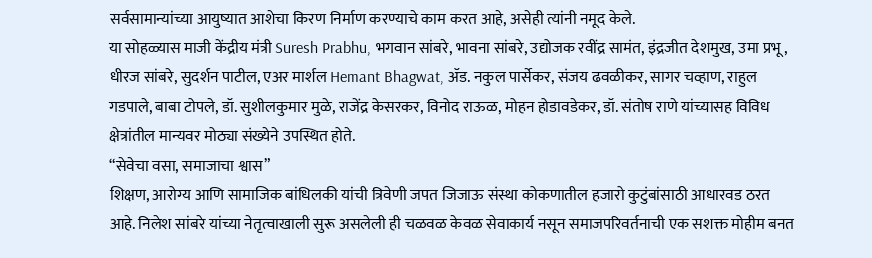सर्वसामान्यांच्या आयुष्यात आशेचा किरण निर्माण करण्याचे काम करत आहे, असेही त्यांनी नमूद केले.
या सोहळ्यास माजी केंद्रीय मंत्री Suresh Prabhu, भगवान सांबरे, भावना सांबरे, उद्योजक रवींद्र सामंत, इंद्रजीत देशमुख, उमा प्रभू, धीरज सांबरे, सुदर्शन पाटील, एअर मार्शल Hemant Bhagwat, ॲड. नकुल पार्सेकर, संजय ढवळीकर, सागर चव्हाण, राहुल गडपाले, बाबा टोपले, डॉ. सुशीलकुमार मुळे, राजेंद्र केसरकर, विनोद राऊळ, मोहन होडावडेकर, डॉ. संतोष राणे यांच्यासह विविध क्षेत्रांतील मान्यवर मोठ्या संख्येने उपस्थित होते.
“सेवेचा वसा, समाजाचा श्वास”
शिक्षण, आरोग्य आणि सामाजिक बांधिलकी यांची त्रिवेणी जपत जिजाऊ संस्था कोकणातील हजारो कुटुंबांसाठी आधारवड ठरत आहे. निलेश सांबरे यांच्या नेतृत्वाखाली सुरू असलेली ही चळवळ केवळ सेवाकार्य नसून समाजपरिवर्तनाची एक सशक्त मोहीम बनत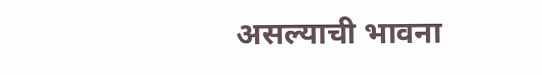असल्याची भावना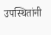उपस्थितांनी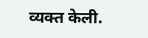व्यक्त केली.